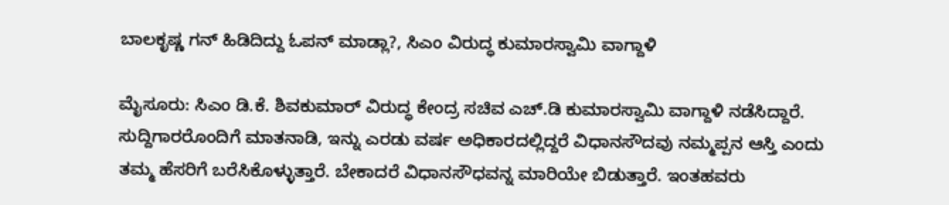ಬಾಲಕೃಷ್ಣ ಗನ್ ಹಿಡಿದಿದ್ದು ಓಪನ್ ಮಾಡ್ಲಾ?, ಸಿಎಂ ವಿರುದ್ಧ ಕುಮಾರಸ್ವಾಮಿ ವಾಗ್ದಾಳಿ

ಮೈಸೂರು: ಸಿಎಂ ಡಿ.ಕೆ. ಶಿವಕುಮಾರ್ ವಿರುದ್ಧ ಕೇಂದ್ರ ಸಚಿವ ಎಚ್.ಡಿ ಕುಮಾರಸ್ವಾಮಿ ವಾಗ್ದಾಳಿ ನಡೆಸಿದ್ದಾರೆ. ಸುದ್ದಿಗಾರರೊಂದಿಗೆ ಮಾತನಾಡಿ, ಇನ್ನು ಎರಡು ವರ್ಷ ಅಧಿಕಾರದಲ್ಲಿದ್ದರೆ ವಿಧಾನಸೌದವು ನಮ್ಮಪ್ಪನ ಆಸ್ತಿ ಎಂದು ತಮ್ಮ ಹೆಸರಿಗೆ ಬರೆಸಿಕೊಳ್ಳುತ್ತಾರೆ. ಬೇಕಾದರೆ ವಿಧಾನಸೌಧವನ್ನ ಮಾರಿಯೇ ಬಿಡುತ್ತಾರೆ. ಇಂತಹವರು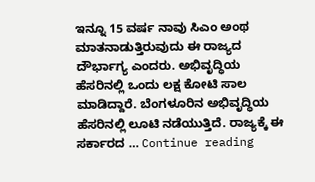ಇನ್ನೂ 15 ವರ್ಷ ನಾವು ಸಿಎಂ ಅಂಥ ಮಾತನಾಡುತ್ತಿರುವುದು ಈ ರಾಜ್ಯದ ದೌರ್ಭಾಗ್ಯ ಎಂದರು. ಅಭಿವೃದ್ಧಿಯ ಹೆಸರಿನಲ್ಲಿ ಒಂದು ಲಕ್ಷ ಕೋಟಿ ಸಾಲ ಮಾಡಿದ್ದಾರೆ. ಬೆಂಗಳೂರಿನ ಅಭಿವೃದ್ಧಿಯ ಹೆಸರಿನಲ್ಲಿ ಲೂಟಿ ನಡೆಯುತ್ತಿದೆ. ರಾಜ್ಯಕ್ಕೆ ಈ ಸರ್ಕಾರದ … Continue reading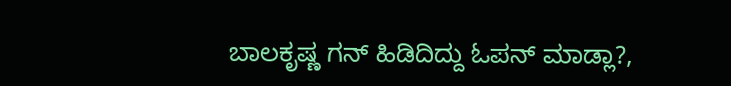ಬಾಲಕೃಷ್ಣ ಗನ್ ಹಿಡಿದಿದ್ದು ಓಪನ್ ಮಾಡ್ಲಾ?,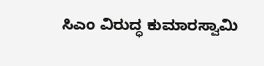ಸಿಎಂ ವಿರುದ್ಧ ಕುಮಾರಸ್ವಾಮಿ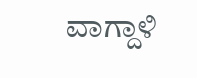ವಾಗ್ದಾಳಿ